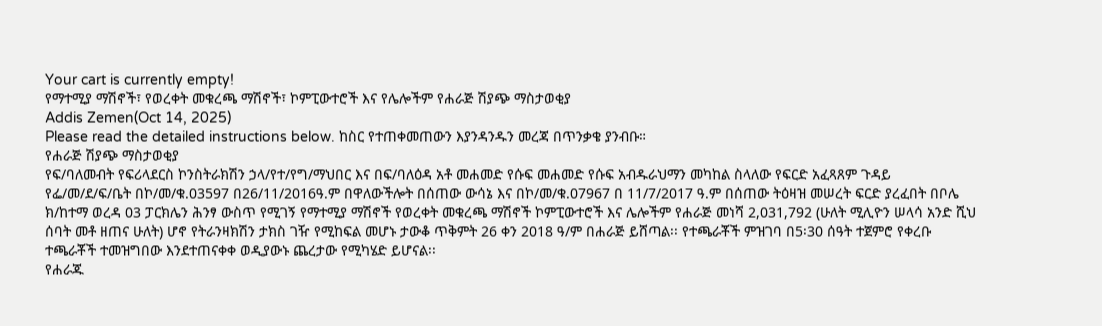Your cart is currently empty!
የማተሚያ ማሽኖች፣ የወረቀት መቁረጫ ማሽኖች፣ ኮምፒውተሮች እና የሌሎችም የሐራጅ ሽያጭ ማስታወቂያ
Addis Zemen(Oct 14, 2025)
Please read the detailed instructions below. ከስር የተጠቀመጠውን እያንዳንዱን መረጃ በጥንቃቄ ያንብቡ።
የሐራጅ ሽያጭ ማስታወቂያ
የፍ/ባለመብት የፍሪላደርስ ኮንስትራክሽን ኃላ/የተ/የግ/ማህበር እና በፍ/ባለዕዳ አቶ መሐመድ የሱፍ መሐመድ የሱፍ አብዱራህማን መካከል ስላለው የፍርድ አፈጻጸም ጉዳይ የፌ/መ/ደ/ፍ/ቤት በኮ/መ/ቁ.03597 በ26/11/2016ዓ.ም በዋለውችሎት በሰጠው ውሳኔ እና በኮ/መ/ቁ.07967 በ 11/7/2017 ዓ.ም በሰጠው ትዕዛዝ መሠረት ፍርድ ያረፈበት በቦሌ ክ/ከተማ ወረዳ 03 ፓርክሌን ሕንፃ ውስጥ የሚገኝ የማተሚያ ማሽኖች የወረቀት መቁረጫ ማሽኖች ኮምፒውተሮች እና ሌሎችም የሐራጅ መነሻ 2,031,792 (ሁለት ሚሊዮን ሠላሳ አንድ ሺህ ሰባት መቶ ዘጠና ሁለት) ሆኖ የትራንዛክሽን ታክስ ገዥ የሚከፍል መሆኑ ታውቆ ጥቅምት 26 ቀን 2018 ዓ/ም በሐራጅ ይሸጣል፡፡ የተጫራቾች ምዝገባ በ5፡30 ሰዓት ተጀምሮ የቀረቡ ተጫራቾች ተመዝግበው እንደተጠናቀቀ ወዲያውኑ ጨረታው የሚካሄድ ይሆናል፡፡
የሐራጁ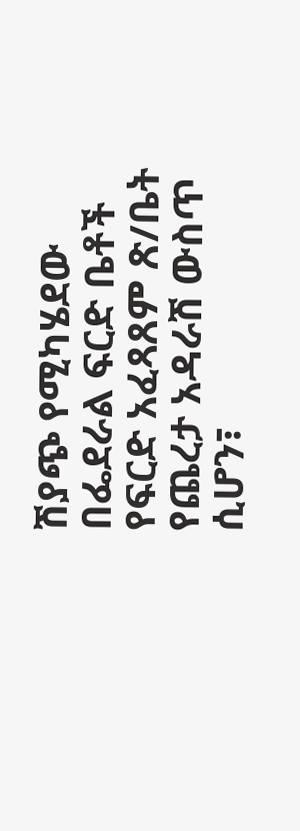ሽያጭ የሚካሄደው በፌደራል ፍርድ ቤቶች የፍርድ አፈጻጸም ጽ/ቤት የጨረታ አዳራሽ ውስጥ ሲሆን፣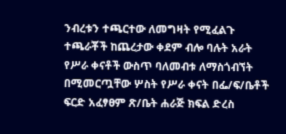ንብረቱን ተጫርተው ለመግዛት የሚፈልጉ ተጫራቾች ከጨረታው ቀደም ብሎ ባሉት አራት የሥራ ቀናቶች ውስጥ ባለመብቱ ለማስጎብኘት በሚመርጧቸው ሦስት የሥራ ቀናት በፌ/ፍ/ቤቶች ፍርድ አፈፃፀም ጽ/ቤት ሐራጅ ክፍል ድረስ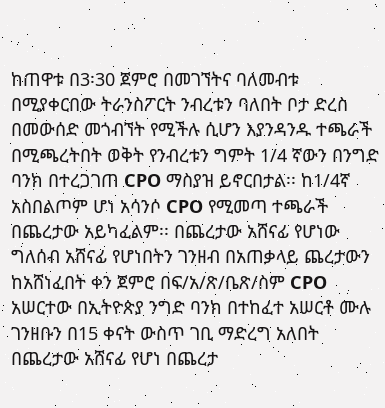ከጠዋቱ በ3፡30 ጀምሮ በመገኘትና ባለመብቱ በሚያቀርበው ትራንስፖርት ንብረቱን ባለበት ቦታ ድረስ በመውሰድ መጎብኘት የሚችሉ ሲሆን እያንዳንዱ ተጫራች በሚጫረትበት ወቅት የንብረቱን ግምት 1/4 ኛውን በንግድ ባንክ በተረጋገጠ CPO ማስያዝ ይኖርበታል፡፡ ከ1/4ኛ አስበልጦም ሆነ አሳንሶ CPO የሚመጣ ተጫራች በጨረታው አይካፈልም፡፡ በጨረታው አሸናፊ የሆነው ግለሰብ አሸናፊ የሆነበትን ገንዘብ በአጠቃላይ ጨረታውን ከአሸነፈበት ቀን ጀምሮ በፍ/አ/ጽ/ቤጽ/ስም CPO አሠርተው በኢትዮጵያ ንግድ ባንክ በተከፈተ አሠርቶ ሙሉ ገንዘቡን በ15 ቀናት ውስጥ ገቢ ማድረግ አለበት በጨረታው አሸናፊ የሆነ በጨረታ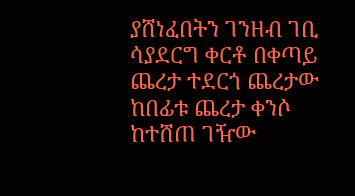ያሸነፈበትን ገንዘብ ገቢ ሳያደርግ ቀርቶ በቀጣይ ጨረታ ተደርጎ ጨረታው ከበፊቱ ጨረታ ቀንሶ ከተሸጠ ገዥው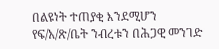በልዩነት ተጠያቂ እንደሚሆን የፍ/አ/ጽ/ቤት ንብረቱን በሕጋዊ መንገድ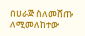በሀራጅ ስለመሸጡ ለሚመለከተው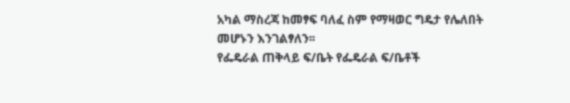አካል ማስረጃ ከመፃፍ ባለፈ ስም የማዛወር ግዴታ የሌለበት መሆኑን እንገልፃለን፡፡
የፌዴራል ጠቅላይ ፍ/ቤት የፌዴራል ፍ/ቤቶች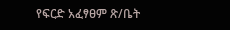የፍርድ አፈፃፀም ጽ/ቤት